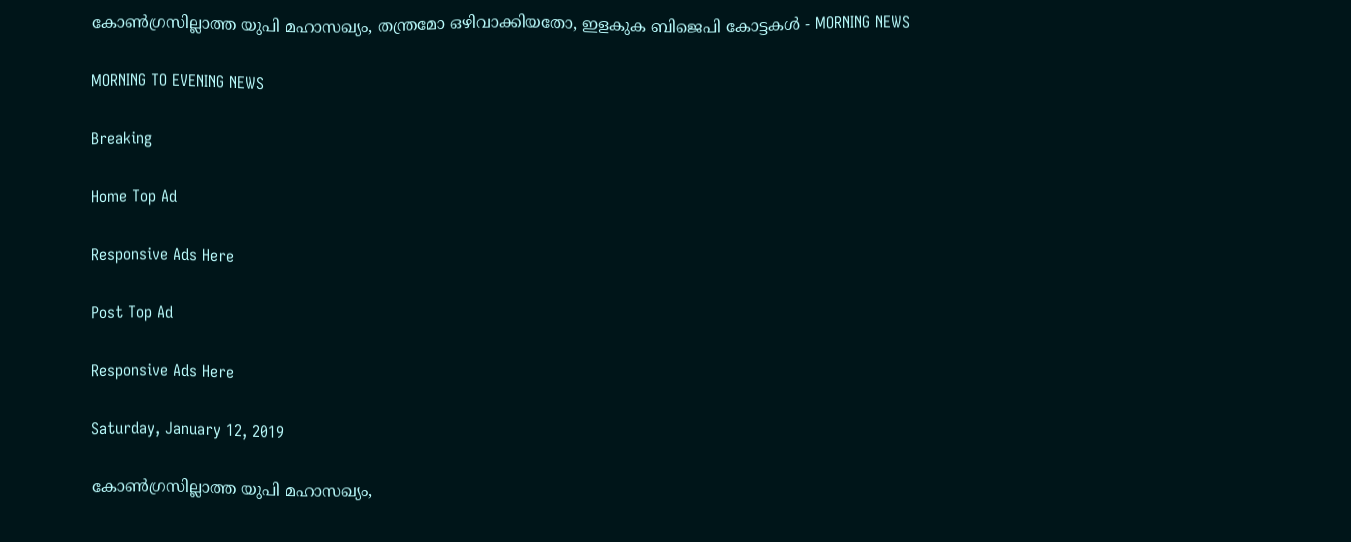കോണ്‍ഗ്രസില്ലാത്ത യുപി മഹാസഖ്യം, തന്ത്രമോ ഒഴിവാക്കിയതോ, ഇളകുക ബിജെപി കോട്ടകള്‍ - MORNING NEWS

MORNING TO EVENING NEWS

Breaking

Home Top Ad

Responsive Ads Here

Post Top Ad

Responsive Ads Here

Saturday, January 12, 2019

കോണ്‍ഗ്രസില്ലാത്ത യുപി മഹാസഖ്യം,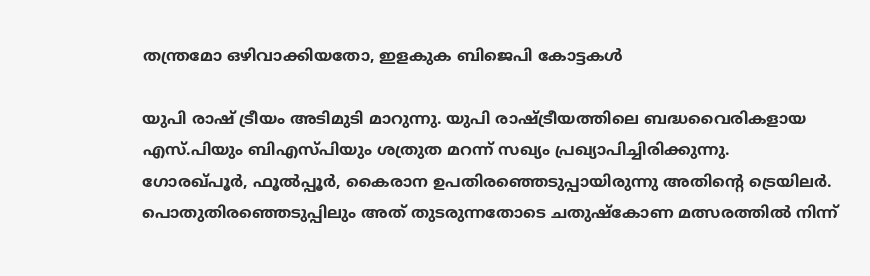തന്ത്രമോ ഒഴിവാക്കിയതോ, ഇളകുക ബിജെപി കോട്ടകള്‍

യുപി രാഷ് ട്രീയം അടിമുടി മാറുന്നു. യുപി രാഷ്ട്രീയത്തിലെ ബദ്ധവൈരികളായ എസ്.പിയും ബിഎസ്പിയും ശത്രുത മറന്ന് സഖ്യം പ്രഖ്യാപിച്ചിരിക്കുന്നു. ഗോരഖ്പൂർ, ഫൂൽപ്പൂർ, കൈരാന ഉപതിരഞ്ഞെടുപ്പായിരുന്നു അതിന്റെ ട്രെയിലർ. പൊതുതിരഞ്ഞെടുപ്പിലും അത് തുടരുന്നതോടെ ചതുഷ്കോണ മത്സരത്തിൽ നിന്ന്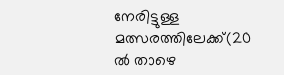നേരിട്ടുള്ള മത്സരത്തിലേക്ക്(20 ൽ താഴെ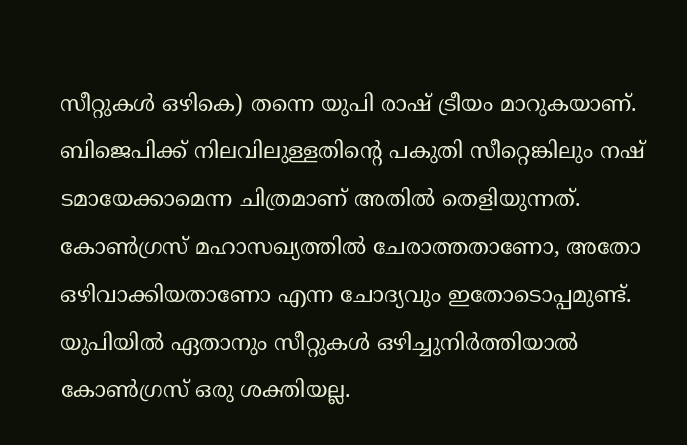സീറ്റുകൾ ഒഴികെ) തന്നെ യുപി രാഷ് ട്രീയം മാറുകയാണ്. ബിജെപിക്ക് നിലവിലുള്ളതിന്റെ പകുതി സീറ്റെങ്കിലും നഷ് ടമായേക്കാമെന്ന ചിത്രമാണ് അതിൽ തെളിയുന്നത്. കോൺഗ്രസ് മഹാസഖ്യത്തിൽ ചേരാത്തതാണോ, അതോ ഒഴിവാക്കിയതാണോ എന്ന ചോദ്യവും ഇതോടൊപ്പമുണ്ട്. യുപിയിൽ ഏതാനും സീറ്റുകൾ ഒഴിച്ചുനിർത്തിയാൽ കോൺഗ്രസ് ഒരു ശക്തിയല്ല.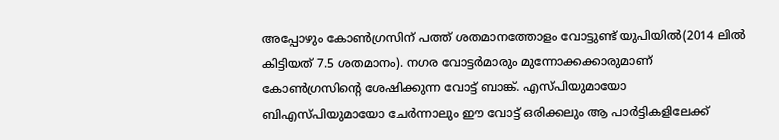അപ്പോഴും കോൺഗ്രസിന് പത്ത് ശതമാനത്തോളം വോട്ടുണ്ട് യുപിയിൽ(2014 ലിൽ കിട്ടിയത് 7.5 ശതമാനം). നഗര വോട്ടർമാരും മുന്നോക്കക്കാരുമാണ് കോൺഗ്രസിന്റെ ശേഷിക്കുന്ന വോട്ട് ബാങ്ക്. എസ്പിയുമായോ ബിഎസ്പിയുമായോ ചേർന്നാലും ഈ വോട്ട് ഒരിക്കലും ആ പാർട്ടികളിലേക്ക്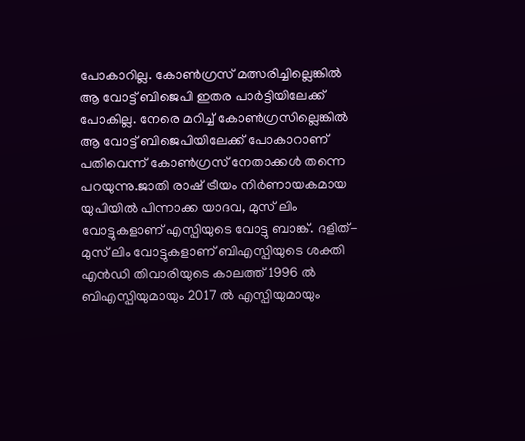പോകാറില്ല. കോൺഗ്രസ് മത്സരിച്ചില്ലെങ്കിൽ ആ വോട്ട് ബിജെപി ഇതര പാർട്ടിയിലേക്ക് പോകില്ല. നേരെ മറിച്ച് കോൺഗ്രസില്ലെങ്കിൽ ആ വോട്ട് ബിജെപിയിലേക്ക് പോകാറാണ് പതിവെന്ന് കോൺഗ്രസ് നേതാക്കൾ തന്നെ പറയുന്നു.ജാതി രാഷ് ട്രീയം നിർണായകമായ യുപിയിൽ പിന്നാക്ക യാദവ, മുസ് ലിം വോട്ടുകളാണ് എസ്പിയുടെ വോട്ടു ബാങ്ക്. ദളിത്-മുസ് ലിം വോട്ടുകളാണ് ബിഎസ്പിയുടെ ശക്തി എൻഡി തിവാരിയുടെ കാലത്ത് 1996 ൽ ബിഎസ്പിയുമായും 2017 ൽ എസ്പിയുമായും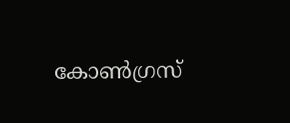കോൺഗ്രസ്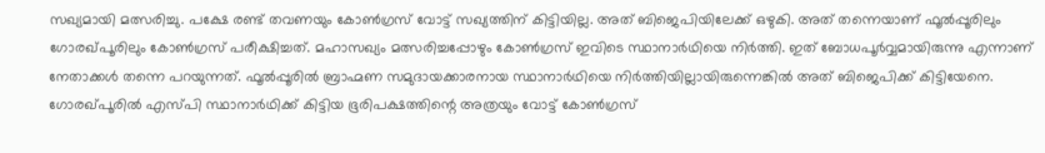സഖ്യമായി മത്സരിച്ചു. പക്ഷേ രണ്ട് തവണയും കോൺഗ്രസ് വോട്ട് സഖ്യത്തിന് കിട്ടിയില്ല. അത് ബിജെപിയിലേക്ക് ഒഴുകി. അത് തന്നെയാണ് ഫൂൽപ്പൂരിലും ഗോരഖ്പൂരിലും കോൺഗ്രസ് പരീക്ഷിച്ചത്. മഹാസഖ്യം മത്സരിച്ചപ്പോഴും കോൺഗ്രസ് ഇവിടെ സ്ഥാനാർഥിയെ നിർത്തി. ഇത് ബോധപൂർവ്വമായിരുന്നു എന്നാണ് നേതാക്കൾ തന്നെ പറയുന്നത്. ഫൂൽപ്പൂരിൽ ബ്രാഹ്മണ സമുദായക്കാരനായ സ്ഥാനാർഥിയെ നിർത്തിയില്ലായിരുന്നെങ്കിൽ അത് ബിജെപിക്ക് കിട്ടിയേനെ. ഗോരഖ്പൂരിൽ എസ്പി സ്ഥാനാർഥിക്ക് കിട്ടിയ ഭൂരിപക്ഷത്തിന്റെ അത്രയും വോട്ട് കോൺഗ്രസ്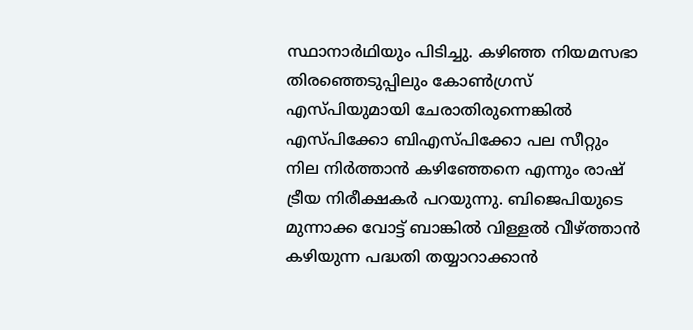സ്ഥാനാർഥിയും പിടിച്ചു. കഴിഞ്ഞ നിയമസഭാ തിരഞ്ഞെടുപ്പിലും കോൺഗ്രസ് എസ്പിയുമായി ചേരാതിരുന്നെങ്കിൽ എസ്പിക്കോ ബിഎസ്പിക്കോ പല സീറ്റും നില നിർത്താൻ കഴിഞ്ഞേനെ എന്നും രാഷ് ട്രീയ നിരീക്ഷകർ പറയുന്നു. ബിജെപിയുടെ മുന്നാക്ക വോട്ട് ബാങ്കിൽ വിള്ളൽ വീഴ്ത്താൻ കഴിയുന്ന പദ്ധതി തയ്യാറാക്കാൻ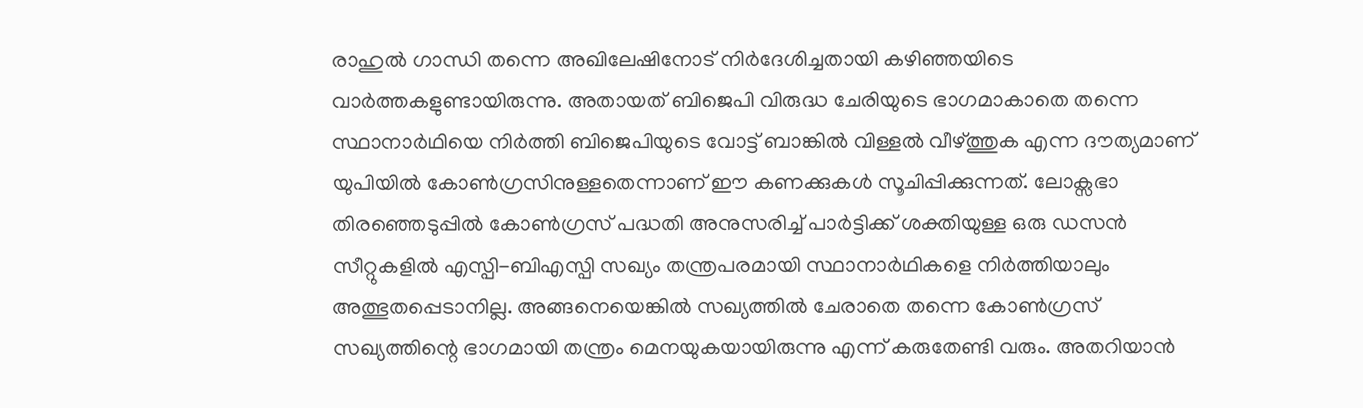രാഹുൽ ഗാന്ധി തന്നെ അഖിലേഷിനോട് നിർദേശിച്ചതായി കഴിഞ്ഞയിടെ വാർത്തകളുണ്ടായിരുന്നു. അതായത് ബിജെപി വിരുദ്ധ ചേരിയുടെ ഭാഗമാകാതെ തന്നെ സ്ഥാനാർഥിയെ നിർത്തി ബിജെപിയുടെ വോട്ട് ബാങ്കിൽ വിള്ളൽ വീഴ്ത്തുക എന്ന ദൗത്യമാണ് യുപിയിൽ കോൺഗ്രസിനുള്ളതെന്നാണ് ഈ കണക്കുകൾ സൂചിപ്പിക്കുന്നത്. ലോക്സഭാ തിരഞ്ഞെടുപ്പിൽ കോൺഗ്രസ് പദ്ധതി അനുസരിച്ച് പാർട്ടിക്ക് ശക്തിയുള്ള ഒരു ഡസൻ സീറ്റുകളിൽ എസ്പി-ബിഎസ്പി സഖ്യം തന്ത്രപരമായി സ്ഥാനാർഥികളെ നിർത്തിയാലും അത്ഭുതപ്പെടാനില്ല. അങ്ങനെയെങ്കിൽ സഖ്യത്തിൽ ചേരാതെ തന്നെ കോൺഗ്രസ് സഖ്യത്തിന്റെ ഭാഗമായി തന്ത്രം മെനയുകയായിരുന്നു എന്ന് കരുതേണ്ടി വരും. അതറിയാൻ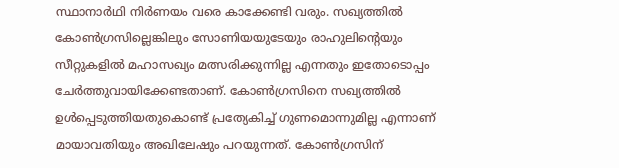സ്ഥാനാർഥി നിർണയം വരെ കാക്കേണ്ടി വരും. സഖ്യത്തിൽ കോൺഗ്രസില്ലെങ്കിലും സോണിയയുടേയും രാഹുലിന്റെയും സീറ്റുകളിൽ മഹാസഖ്യം മത്സരിക്കുന്നില്ല എന്നതും ഇതോടൊപ്പം ചേർത്തുവായിക്കേണ്ടതാണ്. കോൺഗ്രസിനെ സഖ്യത്തിൽ ഉൾപ്പെടുത്തിയതുകൊണ്ട് പ്രത്യേകിച്ച് ഗുണമൊന്നുമില്ല എന്നാണ് മായാവതിയും അഖിലേഷും പറയുന്നത്. കോൺഗ്രസിന്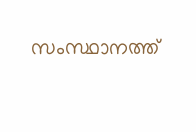സംസ്ഥാനത്ത്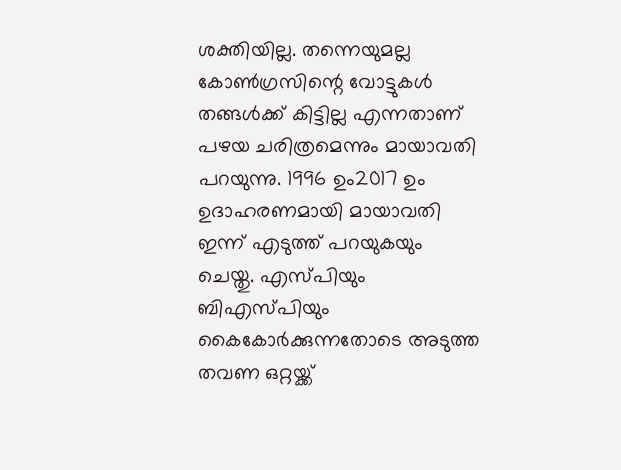ശക്തിയില്ല. തന്നെയുമല്ല കോൺഗ്രസിന്റെ വോട്ടുകൾ തങ്ങൾക്ക് കിട്ടില്ല എന്നതാണ് പഴയ ചരിത്രമെന്നും മായാവതി പറയുന്നു. 1996 ഉം2017 ഉം ഉദാഹരണമായി മായാവതി ഇന്ന് എടുത്ത് പറയുകയും ചെയ്തു. എസ്പിയും ബിഎസ്പിയും കൈകോർക്കുന്നതോടെ അടുത്ത തവണ ഒറ്റയ്ക്ക്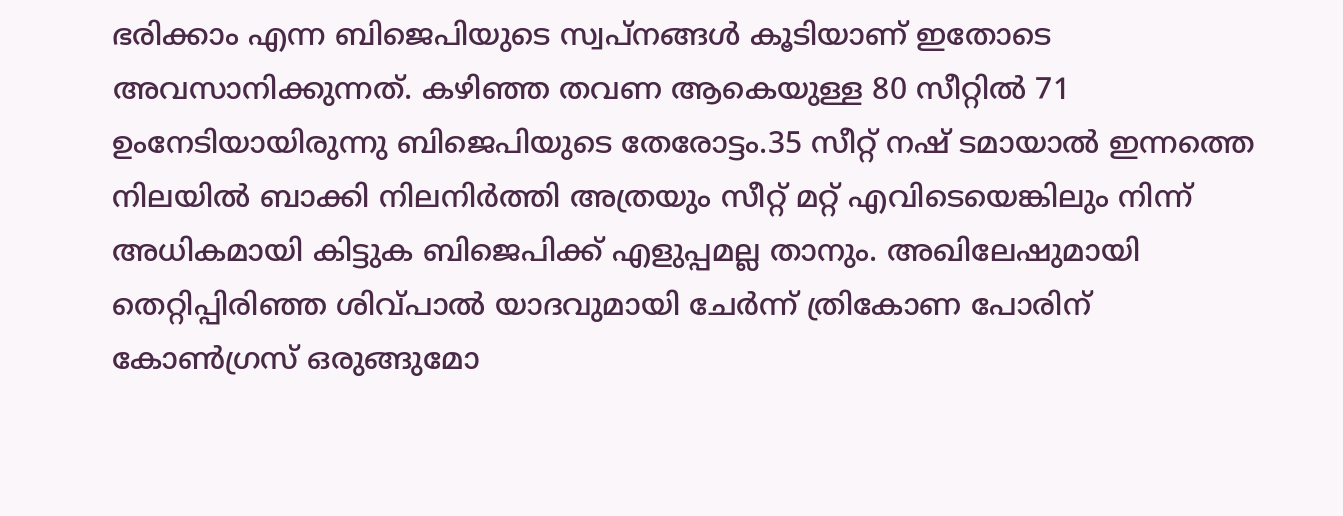ഭരിക്കാം എന്ന ബിജെപിയുടെ സ്വപ്നങ്ങൾ കൂടിയാണ് ഇതോടെ അവസാനിക്കുന്നത്. കഴിഞ്ഞ തവണ ആകെയുള്ള 80 സീറ്റിൽ 71 ഉംനേടിയായിരുന്നു ബിജെപിയുടെ തേരോട്ടം.35 സീറ്റ് നഷ് ടമായാൽ ഇന്നത്തെ നിലയിൽ ബാക്കി നിലനിർത്തി അത്രയും സീറ്റ് മറ്റ് എവിടെയെങ്കിലും നിന്ന് അധികമായി കിട്ടുക ബിജെപിക്ക് എളുപ്പമല്ല താനും. അഖിലേഷുമായി തെറ്റിപ്പിരിഞ്ഞ ശിവ്പാൽ യാദവുമായി ചേർന്ന് ത്രികോണ പോരിന് കോൺഗ്രസ് ഒരുങ്ങുമോ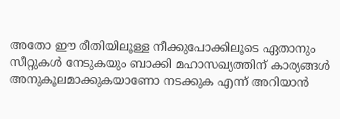അതോ ഈ രീതിയിലൂള്ള നീക്കുപോക്കിലൂടെ ഏതാനും സീറ്റുകൾ നേടുകയും ബാക്കി മഹാസഖ്യത്തിന് കാര്യങ്ങൾ അനുകൂലമാക്കുകയാണോ നടക്കുക എന്ന് അറിയാൻ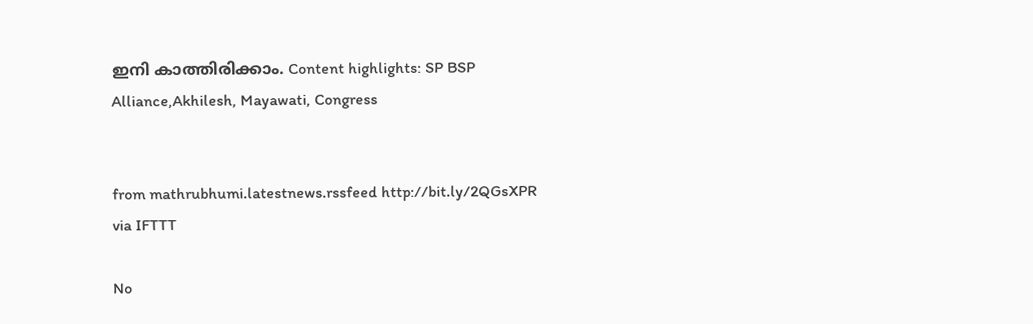ഇനി കാത്തിരിക്കാം. Content highlights: SP BSP Alliance,Akhilesh, Mayawati, Congress


from mathrubhumi.latestnews.rssfeed http://bit.ly/2QGsXPR
via IFTTT

No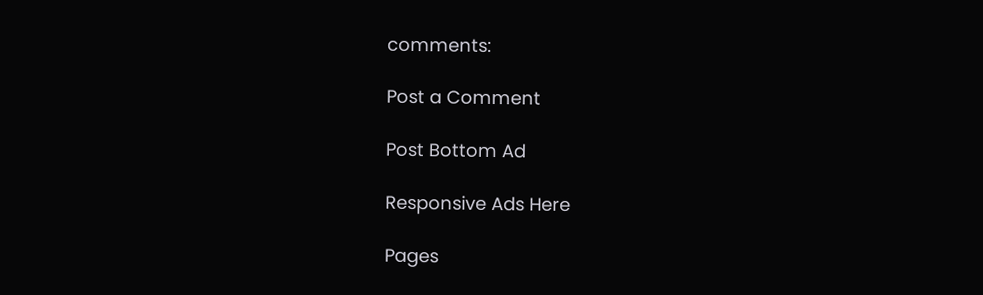comments:

Post a Comment

Post Bottom Ad

Responsive Ads Here

Pages